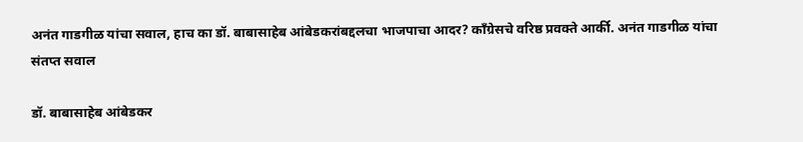अनंत गाडगीळ यांचा सवाल, हाच का डॉ. बाबासाहेब आंबेडकरांबद्दलचा भाजपाचा आदर? काँग्रेसचे वरिष्ठ प्रवक्ते आर्की. अनंत गाडगीळ यांचा संतप्त सवाल

डॉ. बाबासाहेब आंबेडकर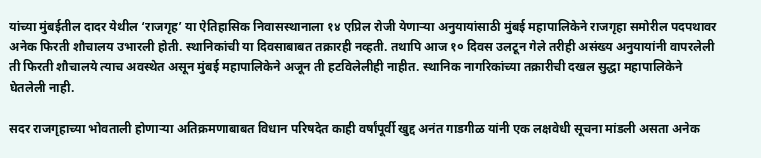यांच्या मुंबईतील दादर येथील ‘राजगृह’ या ऐतिहासिक निवासस्थानाला १४ एप्रिल रोजी येणाऱ्या अनुयायांसाठी मुंबई महापालिकेने राजगृहा समोरील पदपथावर अनेक फिरती शौचालय उभारली होती. स्थानिकांची या दिवसाबाबत तक्रारही नव्हती. तथापि आज १० दिवस उलटून गेले तरीही असंख्य अनुयायांनी वापरलेली ती फिरती शौचालये त्याच अवस्थेत असून मुंबई महापालिकेने अजून ती हटविलेलीही नाहीत. स्थानिक नागरिकांच्या तक्रारीची दखल सुद्धा महापालिकेने घेतलेली नाही.

सदर राजगृहाच्या भोवताली होणाऱ्या अतिक्रमणाबाबत विधान परिषदेत काही वर्षांपूर्वी खुद्द अनंत गाडगीळ यांनी एक लक्षवेधी सूचना मांडली असता अनेक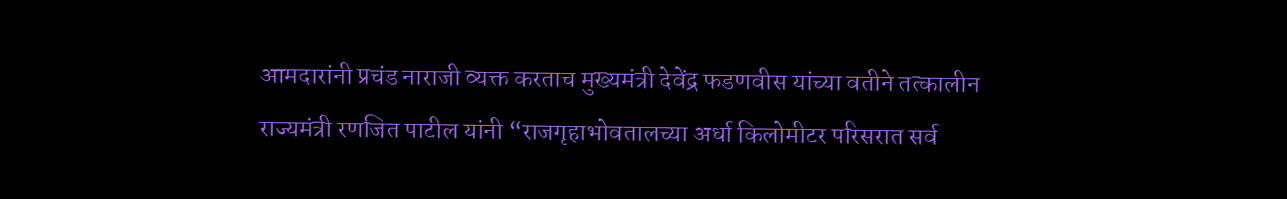आमदारांनी प्रचंड नाराजी व्यक्त करताच मुख्यमंत्री देवेंद्र फडणवीस यांच्या वतीने तत्कालीन राज्यमंत्री रणजित पाटील यांनी “राजगृहाभोवतालच्या अर्धा किलोमीटर परिसरात सर्व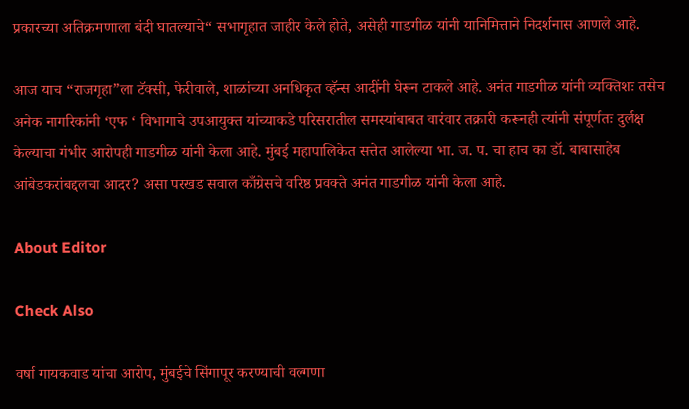प्रकारच्या अतिक्रमणाला बंदी घातल्याचे“ सभागृहात जाहीर केले होते, असेही गाडगीळ यांनी यानिमित्ताने निदर्शनास आणले आहे.

आज याच “राजगृहा”ला टॅक्सी, फेरीवाले, शाळांच्या अनधिकृत व्हॅन्स आदींनी घेरून टाकले आहे. अनंत गाडगीळ यांनी व्यक्तिशः तसेच अनेक नागरिकांनी ‘एफ ‘ विभागाचे उपआयुक्त यांच्याकडे परिसरातील समस्यांबाबत वारंवार तक्रारी करूनही त्यांनी संपूर्णतः दुर्लक्ष केल्याचा गंभीर आरोपही गाडगीळ यांनी केला आहे. मुंबई महापालिकेत सत्तेत आलेल्या भा. ज. प. चा हाच का डॉ. बाबासाहेब आंबेडकरांबद्दलचा आदर? असा परखड सवाल काँग्रेसचे वरिष्ठ प्रवक्ते अनंत गाडगीळ यांनी केला आहे.

About Editor

Check Also

वर्षा गायकवाड यांचा आरोप, मुंबईचे सिंगापूर करण्याची वल्गणा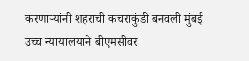करणाऱ्यांनी शहराची कचराकुंडी बनवली मुंबई उच्च न्यायालयाने बीएमसीवर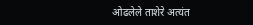ओढलेले ताशेरे अत्यंत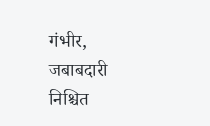गंभीर, जबाबदारी निश्चित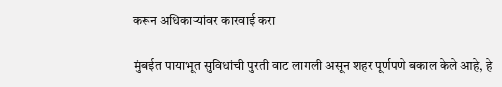करून अधिकाऱ्यांवर कारवाई करा

मुंबईत पायाभूत सुविधांची पुरती वाट लागली असून शहर पूर्णपणे बकाल केले आहे, हे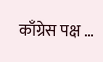काँग्रेस पक्ष …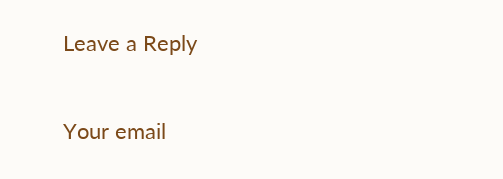Leave a Reply

Your email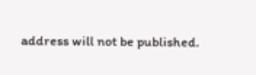address will not be published.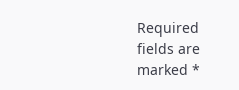Required fields are marked *